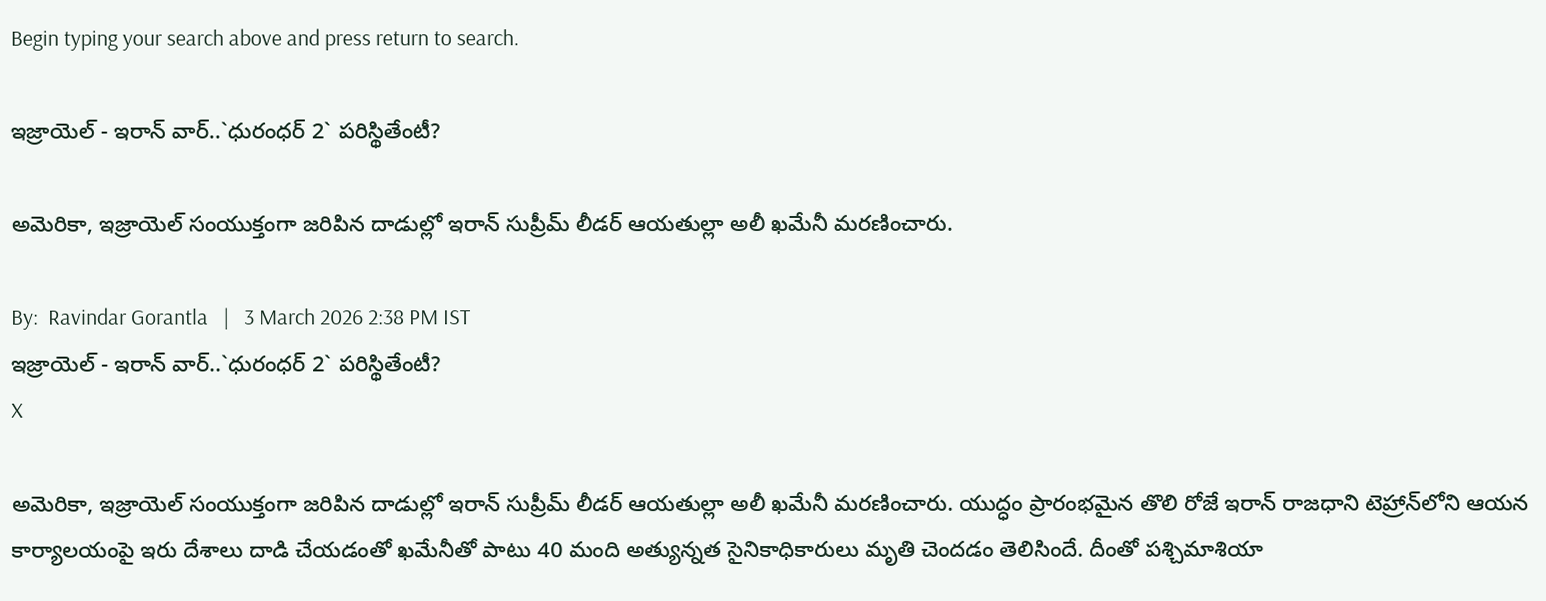Begin typing your search above and press return to search.

ఇజ్రాయెల్ - ఇరాన్ వార్..`ధురంధ‌ర్ 2` ప‌రిస్థితేంటీ?

అమెరికా, ఇజ్రాయెల్ సంయుక్తంగా జ‌రిపిన దాడుల్లో ఇరాన్ సుప్రీమ్ లీడ‌ర్ ఆయ‌తుల్లా అలీ ఖ‌మేనీ మ‌ర‌ణించారు.

By:  Ravindar Gorantla   |   3 March 2026 2:38 PM IST
ఇజ్రాయెల్ - ఇరాన్ వార్..`ధురంధ‌ర్ 2` ప‌రిస్థితేంటీ?
X

అమెరికా, ఇజ్రాయెల్ సంయుక్తంగా జ‌రిపిన దాడుల్లో ఇరాన్ సుప్రీమ్ లీడ‌ర్ ఆయ‌తుల్లా అలీ ఖ‌మేనీ మ‌ర‌ణించారు. యుద్ధం ప్రారంభ‌మైన తొలి రోజే ఇరాన్ రాజ‌ధాని టెహ్రాన్‌లోని ఆయ‌న కార్యాల‌యంపై ఇరు దేశాలు దాడి చేయ‌డంతో ఖ‌మేనీతో పాటు 40 మంది అత్యున్న‌త సైనికాధికారులు మృతి చెంద‌డం తెలిసిందే. దీంతో ప‌శ్చిమాశియా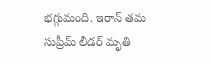భ‌గ్గుమంది. ఇరాన్ త‌మ సుప్రీమ్ లీడ‌ర్ మృతి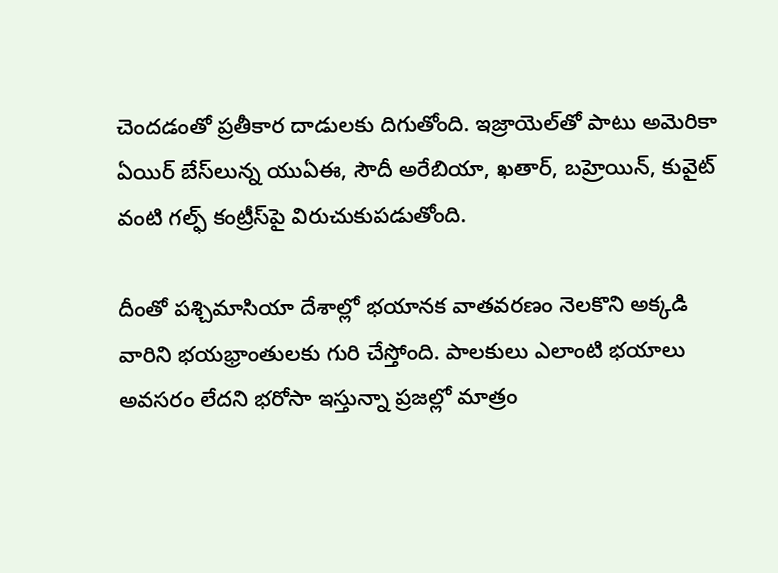చెంద‌డంతో ప్ర‌తీకార దాడుల‌కు దిగుతోంది. ఇజ్రాయెల్‌తో పాటు అమెరికా ఏయిర్ బేస్‌లున్న యుఏఈ, సౌదీ అరేబియా, ఖ‌తార్‌, బ‌హ్రెయిన్‌, కువైట్ వంటి గ‌ల్ఫ్ కంట్రీస్‌పై విరుచుకుప‌డుతోంది.

దీంతో ప‌శ్చిమాసియా దేశాల్లో భయాన‌క వాత‌వ‌ర‌ణం నెల‌కొని అక్క‌డి వారిని భ‌య‌భ్రాంతుల‌కు గురి చేస్తోంది. పాల‌కులు ఎలాంటి భ‌యాలు అవ‌స‌రం లేద‌ని భ‌రోసా ఇస్తున్నా ప్ర‌జ‌ల్లో మాత్రం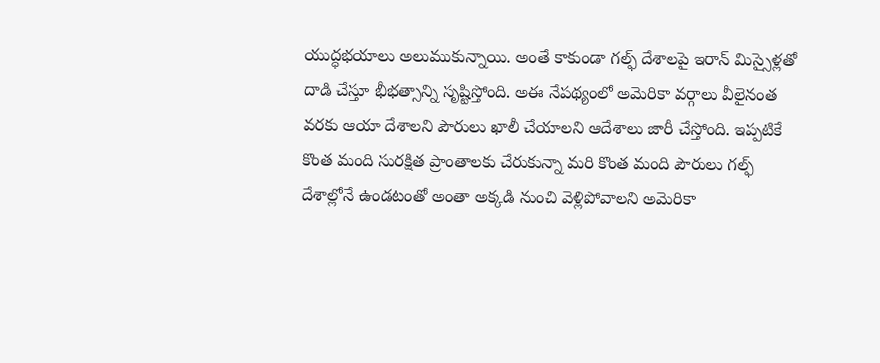యుద్ధ‌భ‌యాలు అలుముకున్నాయి. అంతే కాకుండా గ‌ల్ఫ్ దేశాల‌పై ఇరాన్ మిస్సైళ్ల‌తో దాడి చేస్తూ భీభ‌త్సాన్ని సృష్టిస్తోంది. అఈ నేప‌థ్యంలో అమెరికా వ‌ర్గాలు వీలైనంత వ‌ర‌కు ఆయా దేశాల‌ని పౌరులు ఖాలీ చేయాల‌ని ఆదేశాలు జారీ చేస్తోంది. ఇప్ప‌టికే కొంత మంది సుర‌క్షిత ప్రాంతాల‌కు చేరుకున్నా మ‌రి కొంత మంది పౌరులు గ‌ల్ఫ్‌ దేశాల్లోనే ఉండ‌టంతో అంతా అక్క‌డి నుంచి వెళ్లిపోవాల‌ని అమెరికా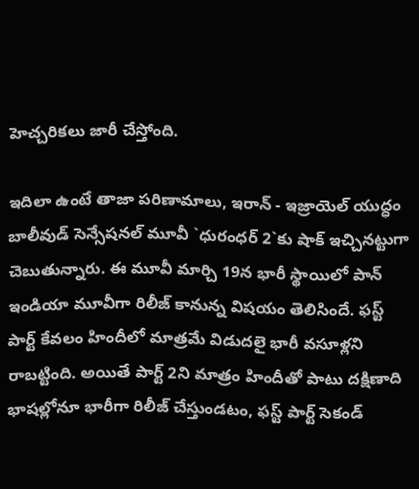హెచ్చ‌రిక‌లు జారీ చేస్తోంది.

ఇదిలా ఉంటే తాజా ప‌రిణామాలు, ఇరాన్ - ఇజ్రాయెల్ యుద్ధం బాలీవుడ్ సెన్సేష‌న‌ల్ మూవీ `ధురంధ‌ర్ 2`కు షాక్ ఇచ్చిన‌ట్టుగా చెబుతున్నారు. ఈ మూవీ మార్చి 19న భారీ స్థాయిలో పాన్ ఇండియా మూవీగా రిలీజ్ కానున్న విష‌యం తెలిసిందే. ఫ‌స్ట్ పార్ట్ కేవ‌లం హిందీలో మాత్ర‌మే విడుద‌లై భారీ వ‌సూళ్ల‌ని రాబ‌ట్టింది. అయితే పార్ట్ 2ని మాత్రం హిందీతో పాటు ద‌క్షిణాది భాష‌ల్లోనూ భారీగా రిలీజ్ చేస్తుండ‌టం, ఫ‌స్ట్ పార్ట్ సెకండ్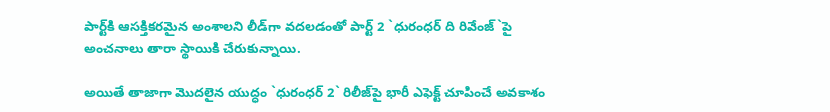పార్ట్‌కి ఆస‌క్తిక‌ర‌మైన అంశాల‌ని లీడ్‌గా వ‌ద‌ల‌డంతో పార్ట్ 2 `ధురంధ‌ర్ ది రివేంజ్‌`పై అంచ‌నాలు తారా స్థాయికి చేరుకున్నాయి.

అయితే తాజాగా మొద‌లైన యుద్ధం `ధురంధ‌ర్ 2` రిలీజ్‌పై భారీ ఎఫెక్ట్ చూపించే అవ‌కాశం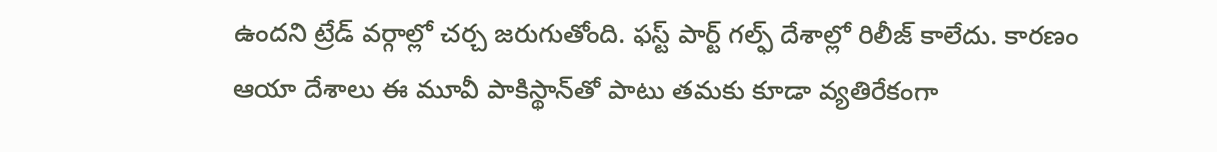ఉంద‌ని ట్రేడ్ వ‌ర్గాల్లో చ‌ర్చ జ‌రుగుతోంది. ఫ‌స్ట్ పార్ట్ గ‌ల్ఫ్ దేశాల్లో రిలీజ్ కాలేదు. కార‌ణం ఆయా దేశాలు ఈ మూవీ పాకిస్థాన్‌తో పాటు త‌మ‌కు కూడా వ్య‌తిరేకంగా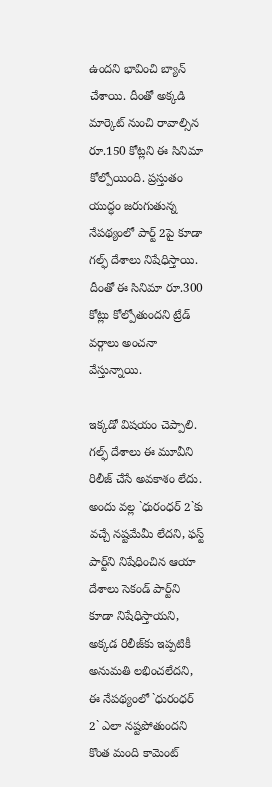ఉంద‌ని భావించి బ్యాన్ చేశాయి. దీంతో అక్క‌డి మార్కెట్ నుంచి రావాల్సిన రూ.150 కోట్ల‌ని ఈ సినిమా కోల్పోయింది. ప్ర‌స్తుతం యుద్ధం జ‌రుగుతున్న నేప‌థ్యంలో పార్ట్ 2పై కూడా గ‌ల్ఫ్‌ దేశాలు నిషేధిస్తాయి. దీంతో ఈ సినిమా రూ.300 కోట్లు కోల్పోతుంద‌ని ట్రేడ్ వ‌ర్గాలు అంచ‌నా వేస్తున్నాయి.

ఇక్క‌డో విష‌యం చెప్పాలి. గ‌ల్ఫ్ దేశాలు ఈ మూవీని రిలీజ్ చేసే అవ‌కాశం లేదు. అందు వ‌ల్ల `ధురంధ‌ర్ 2`కు వ‌చ్చే న‌ష్ట‌మేమీ లేద‌ని, ఫ‌స్ట్ పార్ట్‌ని నిషేధించిన ఆయా దేశాలు సెకండ్ పార్ట్‌ని కూడా నిషేధిస్తాయ‌ని, అక్క‌డ రిలీజ్‌కు ఇప్ప‌టికీ అనుమ‌తి ల‌భించ‌లేద‌ని, ఈ నేప‌థ్యంలో `ధురంధ‌ర్ 2` ఎలా న‌ష్ట‌పోతుంద‌ని కొంత మంది కామెంట్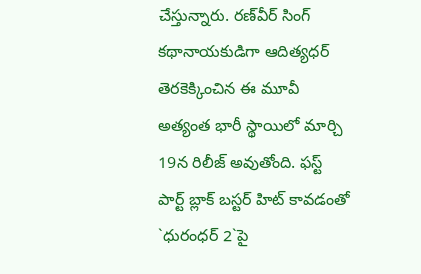చేస్తున్నారు. ర‌ణ్‌వీర్ సింగ్ క‌థానాయ‌కుడిగా ఆదిత్య‌ధ‌ర్ తెర‌కెక్కించిన ఈ మూవీ అత్యంత భారీ స్థాయిలో మార్చి 19న రిలీజ్ అవుతోంది. ఫ‌స్ట్ పార్ట్ బ్లాక్ బ‌స్ట‌ర్ హిట్ కావ‌డంతో `ధురంధ‌ర్ 2`పై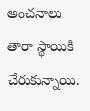అంచ‌నాలు తారా స్థాయికి చేరుకున్నాయి.